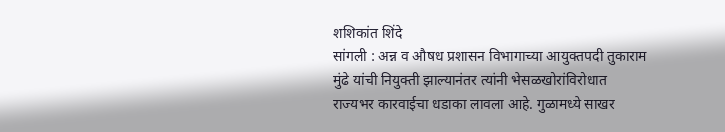शशिकांत शिंदे
सांगली : अन्न व औषध प्रशासन विभागाच्या आयुक्तपदी तुकाराम मुंढे यांची नियुक्ती झाल्यानंतर त्यांनी भेसळखोरांविरोधात राज्यभर कारवाईचा धडाका लावला आहे. गुळामध्ये साखर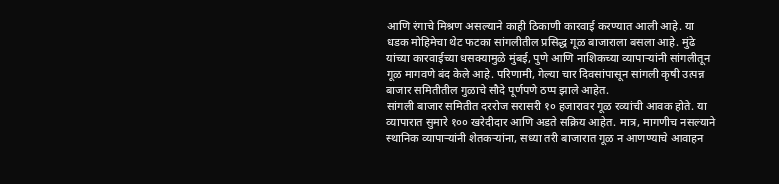आणि रंगाचे मिश्रण असल्याने काही ठिकाणी कारवाई करण्यात आली आहे. या धडक मोहिमेचा थेट फटका सांगलीतील प्रसिद्ध गूळ बाजाराला बसला आहे. मुंढे यांच्या कारवाईच्या धसक्यामुळे मुंबई, पुणे आणि नाशिकच्या व्यापाऱ्यांनी सांगलीतून गूळ मागवणे बंद केले आहे. परिणामी, गेल्या चार दिवसांपासून सांगली कृषी उत्पन्न बाजार समितीतील गुळाचे सौदे पूर्णपणे ठप्प झाले आहेत.
सांगली बाजार समितीत दररोज सरासरी १० हजारावर गूळ रव्यांची आवक होते. या व्यापारात सुमारे १०० खरेदीदार आणि अडते सक्रिय आहेत. मात्र, मागणीच नसल्याने स्थानिक व्यापाऱ्यांनी शेतकऱ्यांना, सध्या तरी बाजारात गूळ न आणण्याचे आवाहन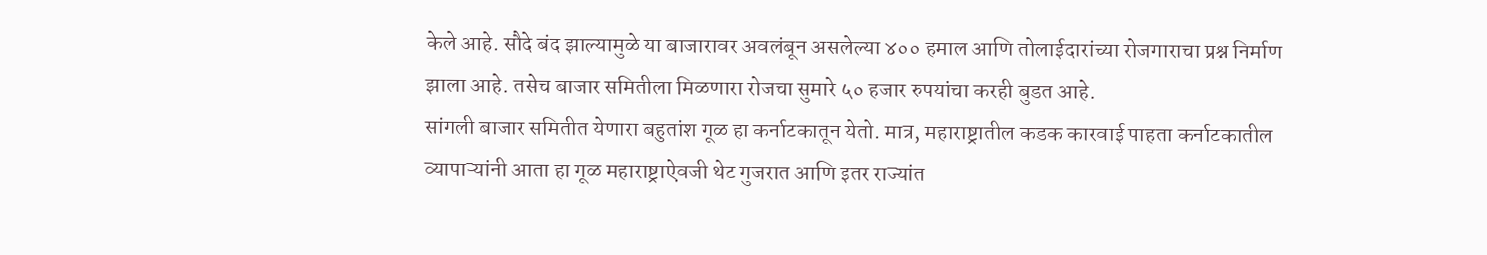केले आहे. सौदे बंद झाल्यामुळे या बाजारावर अवलंबून असलेल्या ४०० हमाल आणि तोलाईदारांच्या रोजगाराचा प्रश्न निर्माण झाला आहे. तसेच बाजार समितीला मिळणारा रोजचा सुमारे ५० हजार रुपयांचा करही बुडत आहे.
सांगली बाजार समितीत येणारा बहुतांश गूळ हा कर्नाटकातून येतो. मात्र, महाराष्ट्रातील कडक कारवाई पाहता कर्नाटकातील व्यापाऱ्यांनी आता हा गूळ महाराष्ट्राऐवजी थेट गुजरात आणि इतर राज्यांत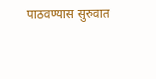पाठवण्यास सुरुवात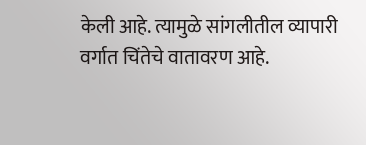केली आहे. त्यामुळे सांगलीतील व्यापारी वर्गात चिंतेचे वातावरण आहे.